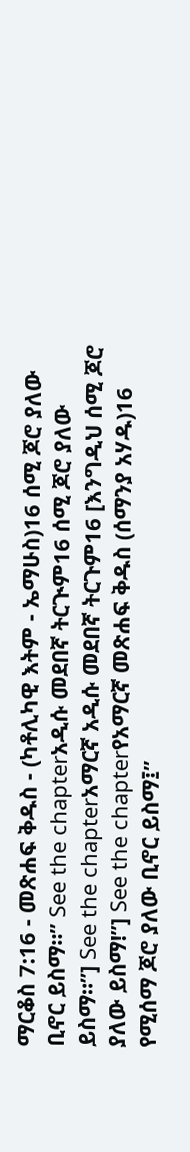ማርቆስ 7:16 - መጽሐፍ ቅዱስ - (ካቶሊካዊ እትም - ኤማሁስ)16 ሰሚ ጆሮ ያለው ቢኖር ይስማ።” See the chapterአዲሱ መደበኛ ትርጒም16 ሰሚ ጆሮ ያለው ይስማ።”] See the chapterአማርኛ አዲሱ መደበኛ ትርጉም16 [እንግዲህ ሰሚ ጆሮ ያለው ይስማ!”] See the chapterየአማርኛ መጽሐፍ ቅዱስ (ሰማንያ አሃዱ)16 የሚሰማ ጆሮ ያለው ቢኖር ይስማ፤”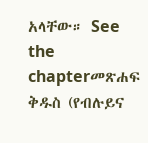አላቸው። See the chapterመጽሐፍ ቅዱስ (የብሉይና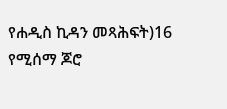የሐዲስ ኪዳን መጻሕፍት)16 የሚሰማ ጆሮ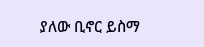ያለው ቢኖር ይስማ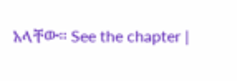አላቸው። See the chapter |